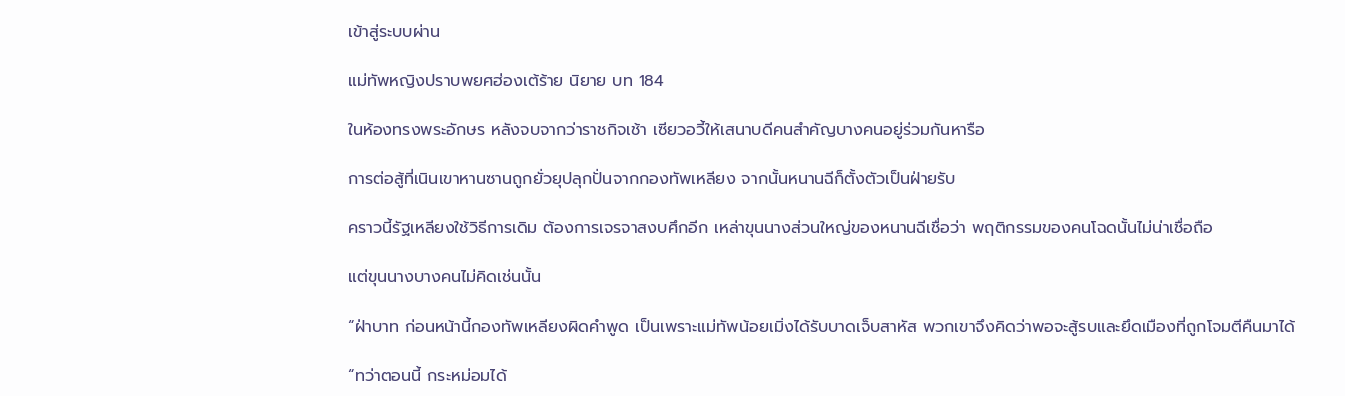เข้าสู่ระบบผ่าน

แม่ทัพหญิงปราบพยศฮ่องเต้ร้าย นิยาย บท 184

ในห้องทรงพระอักษร หลังจบจากว่าราชกิจเช้า เซียวอวี้ให้เสนาบดีคนสำคัญบางคนอยู่ร่วมกันหารือ

การต่อสู้ที่เนินเขาหานซานถูกยั่วยุปลุกปั่นจากกองทัพเหลียง จากนั้นหนานฉีก็ตั้งตัวเป็นฝ่ายรับ

คราวนี้รัฐเหลียงใช้วิธีการเดิม ต้องการเจรจาสงบศึกอีก เหล่าขุนนางส่วนใหญ่ของหนานฉีเชื่อว่า พฤติกรรมของคนโฉดนั้นไม่น่าเชื่อถือ

แต่ขุนนางบางคนไม่คิดเช่นนั้น

“ฝ่าบาท ก่อนหน้านี้กองทัพเหลียงผิดคำพูด เป็นเพราะแม่ทัพน้อยเมิ่งได้รับบาดเจ็บสาหัส พวกเขาจึงคิดว่าพอจะสู้รบและยึดเมืองที่ถูกโจมตีคืนมาได้

“ทว่าตอนนี้ กระหม่อมได้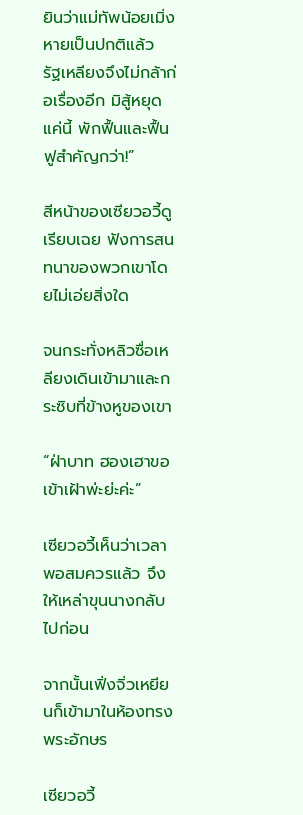ยินว่าแม่ทัพน้อยเมิ่งหายเป็นปกติแล้ว รัฐเหลียงจึงไม่กล้าก่อเรื่องอีก มิสู้หยุดแค่นี้ พักฟื้นและฟื้นฟูสำคัญกว่า!”

สีหน้าของเซียวอวี้ดูเรียบเฉย ฟังการสนทนาของพวกเขาโดยไม่เอ่ยสิ่งใด

จนกระทั่งหลิวซื่อเหลียงเดินเข้ามาและกระซิบที่ข้างหูของเขา

“ฝ่าบาท ฮองเฮาขอเข้าเฝ้าพ่ะย่ะค่ะ”

เซียวอวี้เห็นว่าเวลาพอสมควรแล้ว จึงให้เหล่าขุนนางกลับไปก่อน

จากนั้นเฟิ่งจิ่วเหยียนก็เข้ามาในห้องทรงพระอักษร

เซียวอวี้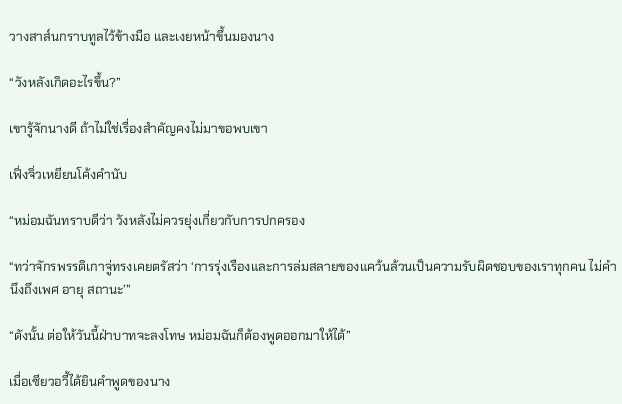วางสาส์นกราบทูลไว้ข้างมือ และเงยหน้าขึ้นมองนาง

“วังหลังเกิดอะไรขึ้น?”

เขารู้จักนางดี ถ้าไม่ใช่เรื่องสำคัญคงไม่มาขอพบเขา

เฟิ่งจิ่วเหยียนโค้งคำนับ

“หม่อมฉันทราบดีว่า วังหลังไม่ควรยุ่งเกี่ยวกับการปกครอง

“ทว่าจักรพรรดิเกาจู่ทรงเคยตรัสว่า ‘การรุ่งเรืองและการล่มสลายของแคว้นล้วนเป็นความรับผิดชอบของเราทุกคน ไม่คำนึงถึงเพศ อายุ สถานะ’”

“ดังนั้น ต่อให้วันนี้ฝ่าบาทจะลงโทษ หม่อมฉันก็ต้องพูดออกมาให้ได้”

เมื่อเซียวอวี้ได้ยินคำพูดของนาง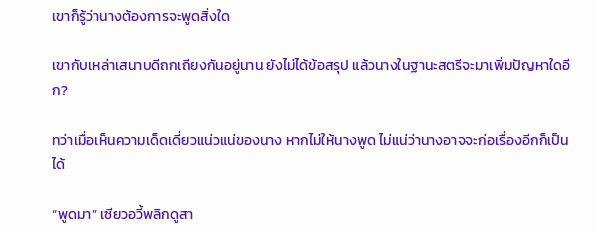เขาก็รู้ว่านางต้องการจะพูดสิ่งใด

เขากับเหล่าเสนาบดีถกเถียงกันอยู่นาน ยังไม่ได้ข้อสรุป แล้วนางในฐานะสตรีจะมาเพิ่มปัญหาใดอีก?

ทว่าเมื่อเห็นความเด็ดเดี่ยวแน่วแน่ของนาง หากไม่ให้นางพูด ไม่แน่ว่านางอาจจะก่อเรื่องอีกก็เป็นได้

“พูดมา” เซียวอวี้พลิกดูสา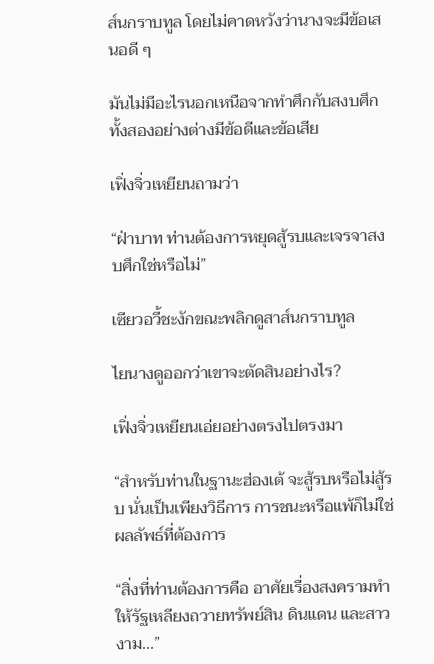ส์นกราบทูล โดยไม่คาดหวังว่านางจะมีข้อเสนอดี ๆ

มันไม่มีอะไรนอกเหนือจากทำศึกกับสงบศึก ทั้งสองอย่างต่างมีข้อดีและข้อเสีย

เฟิ่งจิ่วเหยียนถามว่า

“ฝ่าบาท ท่านต้องการหยุดสู้รบและเจรจาสงบศึกใช่หรือไม่”

เซียวอวี้ชะงักขณะพลิกดูสาส์นกราบทูล

ไยนางดูออกว่าเขาจะตัดสินอย่างไร?

เฟิ่งจิ่วเหยียนเอ่ยอย่างตรงไปตรงมา

“สำหรับท่านในฐานะฮ่องเต้ จะสู้รบหรือไม่สู้รบ นั่นเป็นเพียงวิธีการ การชนะหรือแพ้ก็ไม่ใช่ผลลัพธ์ที่ต้องการ

“สิ่งที่ท่านต้องการคือ อาศัยเรื่องสงครามทำให้รัฐเหลียงถวายทรัพย์สิน ดินแดน และสาวงาม...”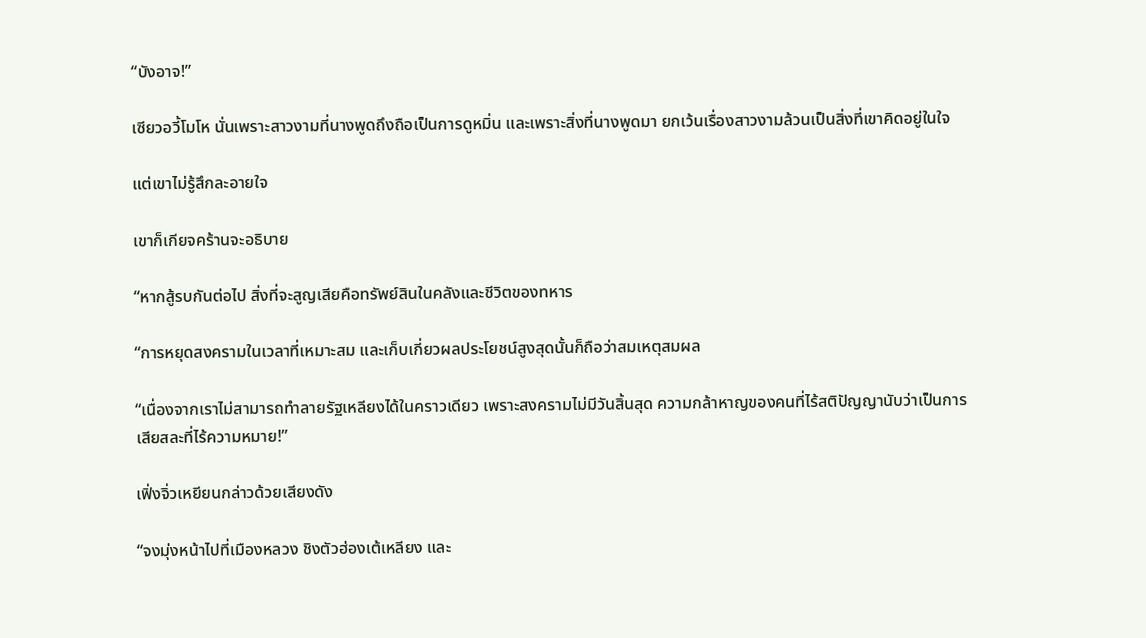“บังอาจ!”

เซียวอวี้โมโห นั่นเพราะสาวงามที่นางพูดถึงถือเป็นการดูหมิ่น และเพราะสิ่งที่นางพูดมา ยกเว้นเรื่องสาวงามล้วนเป็นสิ่งที่เขาคิดอยู่ในใจ

แต่เขาไม่รู้สึกละอายใจ

เขาก็เกียจคร้านจะอธิบาย

“หากสู้รบกันต่อไป สิ่งที่จะสูญเสียคือทรัพย์สินในคลังและชีวิตของทหาร

“การหยุดสงครามในเวลาที่เหมาะสม และเก็บเกี่ยวผลประโยชน์สูงสุดนั้นก็ถือว่าสมเหตุสมผล

“เนื่องจากเราไม่สามารถทำลายรัฐเหลียงได้ในคราวเดียว เพราะสงครามไม่มีวันสิ้นสุด ความกล้าหาญของคนที่ไร้สติปัญญานับว่าเป็นการเสียสละที่ไร้ความหมาย!”

เฟิ่งจิ่วเหยียนกล่าวด้วยเสียงดัง

“จงมุ่งหน้าไปที่เมืองหลวง ชิงตัวฮ่องเต้เหลียง และ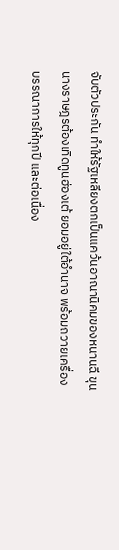จับตัวประกัน ทำให้รัฐเหลียงตกเป็นแคว้นอาณานิคมของหนานฉี ขุนนางราษฎรต้องเทิดทูนฮ่องเต้ ยอมอยู่ใต้อำนาจ พร้อมถวายเครื่องบรรณาการให้ทุกปี และต่อเนื่อง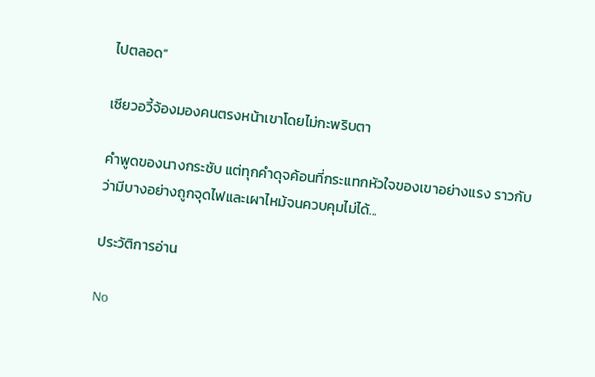ไปตลอด”

เซียวอวี้จ้องมองคนตรงหน้าเขาโดยไม่กะพริบตา

คำพูดของนางกระชับ แต่ทุกคำดุจค้อนที่กระแทกหัวใจของเขาอย่างแรง ราวกับว่ามีบางอย่างถูกจุดไฟและเผาไหม้จนควบคุมไม่ได้...

ประวัติการอ่าน

No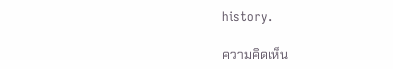history.

ความคิดเห็น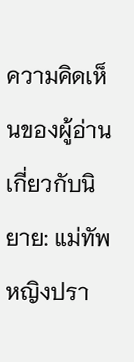ความคิดเห็นของผู้อ่านเกี่ยวกับนิยาย: แม่ทัพหญิงปรา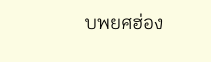บพยศฮ่อง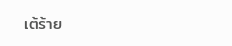เต้ร้าย